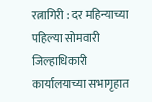रत्नागिरी : दर महिन्याच्या पहिल्या सोमवारी जिल्हाधिकारी कार्यालयाच्या सभागृहात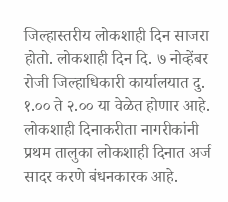जिल्हास्तरीय लोकशाही दिन साजरा होतो. लोकशाही दिन दि. ७ नोव्हेंबर रोजी जिल्हाधिकारी कार्यालयात दु. १.०० ते २.०० या वेळेत होणार आहे. लोकशाही दिनाकरीता नागरीकांनी प्रथम तालुका लोकशाही दिनात अर्ज सादर करणे बंधनकारक आहे.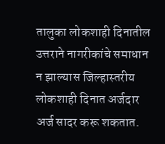तालुका लोकशाही दिनातील उत्तराने नागरीकांचे समाधान न झाल्यास जिल्हास्तरीय लोकशाही दिनात अर्जदार अर्ज सादर करू शकतात.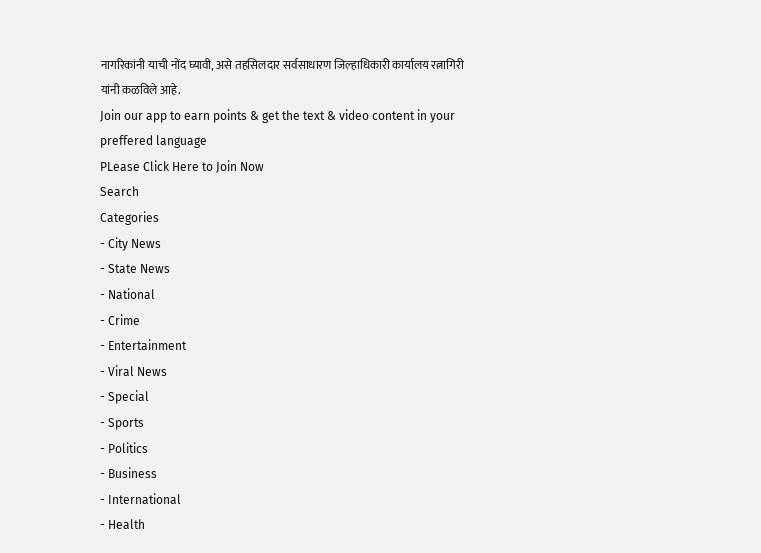नागरिकांनी याची नोंद घ्यावी, असे तहसिलदार सर्वसाधारण जिल्हाधिकारी कार्यालय रत्नागिरी यांनी कळविले आहे.
Join our app to earn points & get the text & video content in your preffered language
PLease Click Here to Join Now
Search
Categories
- City News
- State News
- National
- Crime
- Entertainment
- Viral News
- Special
- Sports
- Politics
- Business
- International
- Health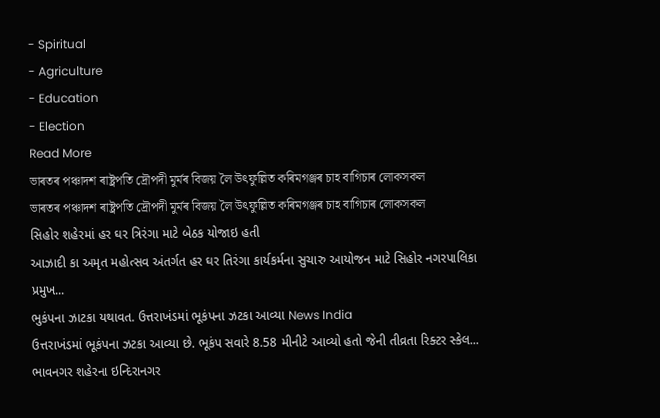- Spiritual
- Agriculture
- Education
- Election
Read More
ভাৰতৰ পঞ্চাদশ ৰাষ্ট্ৰপতি দ্ৰৌপদী মুৰ্মৰ বিজয় লৈ উৎফুল্লিত কৰিমগঞ্জৰ চাহ বাগিচাৰ লোকসকল
ভাৰতৰ পঞ্চাদশ ৰাষ্ট্ৰপতি দ্ৰৌপদী মুৰ্মৰ বিজয় লৈ উৎফুল্লিত কৰিমগঞ্জৰ চাহ বাগিচাৰ লোকসকল
સિહોર શહેરમાં હર ઘર ત્રિરંગા માટે બેઠક યોજાઇ હતી
આઝાદી કા અમૃત મહોત્સવ અંતર્ગત હર ઘર તિરંગા કાર્યકર્મના સુચારુ આયોજન માટે સિહોર નગરપાલિકા પ્રમુખ...
ભુકંપના ઝાટકા યથાવત. ઉત્તરાખંડમાં ભૂકંપના ઝટકા આવ્યા News India
ઉત્તરાખંડમાં ભૂકંપના ઝટકા આવ્યા છે. ભૂકંપ સવારે 8.58 મીનીટે આવ્યો હતો જેની તીવ્રતા રિક્ટર સ્કેલ...
ભાવનગર શહેરના ઇન્દિરાનગર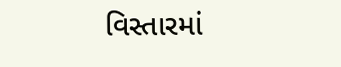વિસ્તારમાં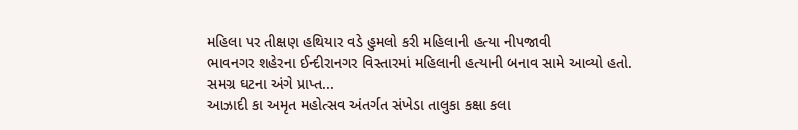મહિલા પર તીક્ષણ હથિયાર વડે હુમલો કરી મહિલાની હત્યા નીપજાવી
ભાવનગર શહેરના ઈન્દીરાનગર વિસ્તારમાં મહિલાની હત્યાની બનાવ સામે આવ્યો હતો. સમગ્ર ઘટના અંગે પ્રાપ્ત...
આઝાદી કા અમૃત મહોત્સવ અંતર્ગત સંખેડા તાલુકા કક્ષા કલા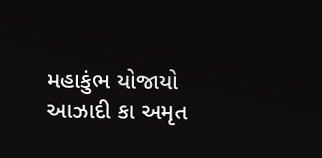મહાકુંભ યોજાયો
આઝાદી કા અમૃત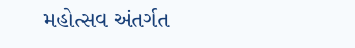મહોત્સવ અંતર્ગત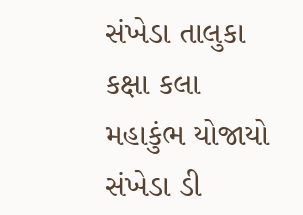સંખેડા તાલુકા કક્ષા કલા મહાકુંભ યોજાયો
સંખેડા ડી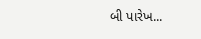બી પારેખ...